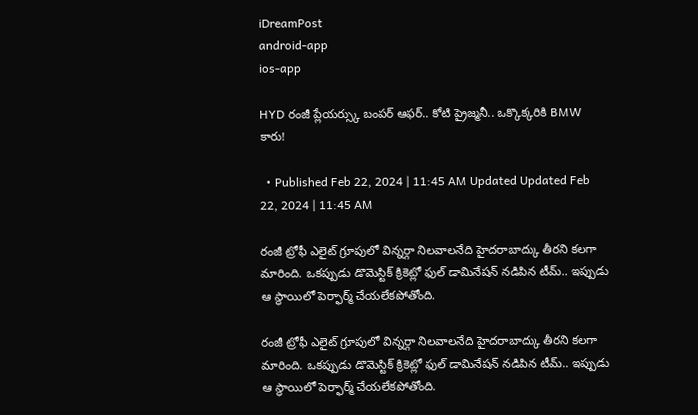iDreamPost
android-app
ios-app

HYD రంజీ ప్లేయర్స్కు బంపర్ ఆఫర్.. కోటి ప్రైజ్మనీ.. ఒక్కొక్కరికి BMW కారు!

  • Published Feb 22, 2024 | 11:45 AM Updated Updated Feb 22, 2024 | 11:45 AM

రంజీ ట్రోఫీ ఎలైట్ గ్రూపులో విన్నర్గా నిలవాలనేది హైదరాబాద్కు తీరని కలగా మారింది. ఒకప్పుడు డొమెస్టిక్ క్రికెట్లో ఫుల్ డామినేషన్ నడిపిన టీమ్.. ఇప్పుడు ఆ స్థాయిలో పెర్ఫార్మ్ చేయలేకపోతోంది.

రంజీ ట్రోఫీ ఎలైట్ గ్రూపులో విన్నర్గా నిలవాలనేది హైదరాబాద్కు తీరని కలగా మారింది. ఒకప్పుడు డొమెస్టిక్ క్రికెట్లో ఫుల్ డామినేషన్ నడిపిన టీమ్.. ఇప్పుడు ఆ స్థాయిలో పెర్ఫార్మ్ చేయలేకపోతోంది.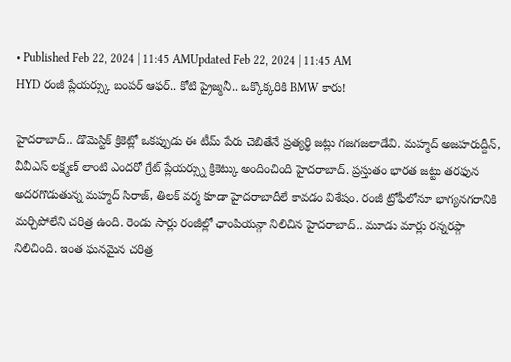• Published Feb 22, 2024 | 11:45 AMUpdated Feb 22, 2024 | 11:45 AM
HYD రంజీ ప్లేయర్స్కు బంపర్ ఆఫర్.. కోటి ప్రైజ్మనీ.. ఒక్కొక్కరికి BMW కారు!

హైదరాబాద్.. డొమెస్టిక్ క్రికెట్లో ఒకప్పుడు ఈ టీమ్ పేరు చెబితేనే ప్రత్యర్థి జట్లు గజగజలాడేవి. మహ్మద్ అజహరుద్దీన్, వీవీఎస్ లక్ష్మణ్ లాంటి ఎందరో గ్రేట్ ప్లేయర్స్ను క్రికెట్కు అందించింది హైదరాబాద్. ప్రస్తుతం భారత జట్టు తరఫున అదరగొడుతున్న మహ్మద్ సిరాజ్, తిలక్ వర్మ కూడా హైదరాబాదీలే కావడం విశేషం. రంజీ ట్రోఫీలోనూ భాగ్యనగరానికి మర్చిపోలేని చరిత్ర ఉంది. రెండు సార్లు రంజీల్లో ఛాంపియన్గా నిలిచిన హైదరాబాద్.. మూడు మార్లు రన్నరప్గా నిలిచింది. ఇంత ఘనమైన చరిత్ర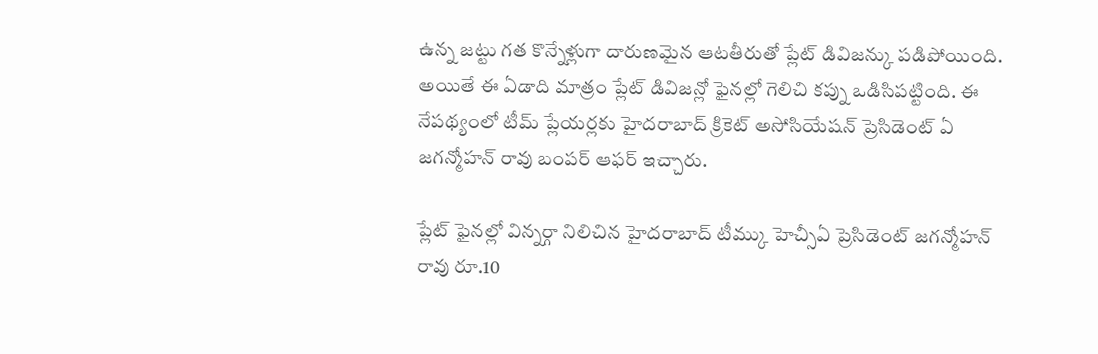ఉన్న జట్టు గత కొన్నేళ్లుగా దారుణమైన ఆటతీరుతో ప్లేట్ డివిజన్కు పడిపోయింది. అయితే ఈ ఏడాది మాత్రం ప్లేట్ డివిజన్లో ఫైనల్లో గెలిచి కప్ను ఒడిసిపట్టింది. ఈ నేపథ్యంలో టీమ్ ప్లేయర్లకు హైదరాబాద్ క్రికెట్ అసోసియేషన్ ప్రెసిడెంట్ ఏ జగన్మోహన్ రావు బంపర్ ఆఫర్ ఇచ్చారు.

ప్లేట్ ఫైనల్లో విన్నర్గా నిలిచిన హైదరాబాద్ టీమ్కు హెచ్సీఏ ప్రెసిడెంట్ జగన్మోహన్ రావు రూ.10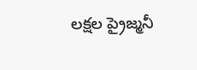లక్షల ప్రైజ్మనీ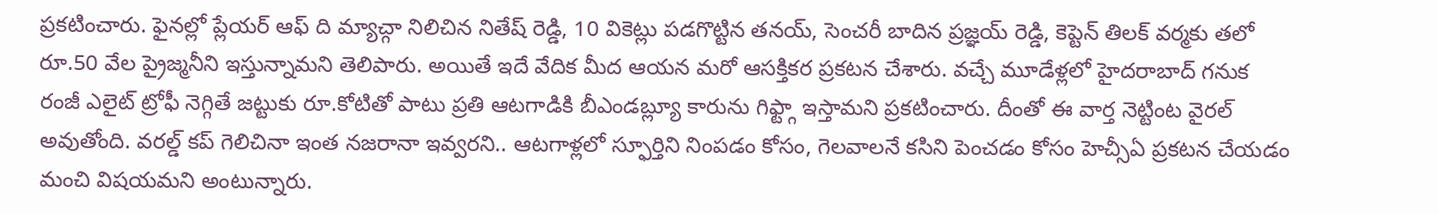ప్రకటించారు. ఫైనల్లో ప్లేయర్ ఆఫ్ ది మ్యాచ్గా నిలిచిన నితేష్ రెడ్డి, 10 వికెట్లు పడగొట్టిన తనయ్, సెంచరీ బాదిన ప్రజ్ఞయ్ రెడ్డి, కెప్టెన్ తిలక్ వర్మకు తలో రూ.50 వేల ప్రైజ్మనీని ఇస్తున్నామని తెలిపారు. అయితే ఇదే వేదిక మీద ఆయన మరో ఆసక్తికర ప్రకటన చేశారు. వచ్చే మూడేళ్లలో హైదరాబాద్ గనుక రంజీ ఎలైట్ ట్రోఫీ నెగ్గితే జట్టుకు రూ.కోటితో పాటు ప్రతి ఆటగాడికి బీఎండబ్ల్యూ కారును గిఫ్ట్గా ఇస్తామని ప్రకటించారు. దీంతో ఈ వార్త నెట్టింట వైరల్ అవుతోంది. వరల్డ్ కప్ గెలిచినా ఇంత నజరానా ఇవ్వరని.. ఆటగాళ్లలో స్ఫూర్తిని నింపడం కోసం, గెలవాలనే కసిని పెంచడం కోసం హెచ్సీఏ ప్రకటన చేయడం మంచి విషయమని అంటున్నారు.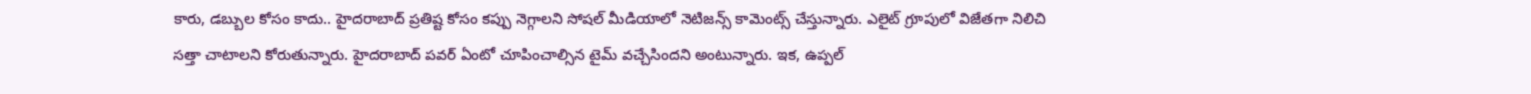కారు, డబ్బుల కోసం కాదు.. హైదరాబాద్ ప్రతిష్ట కోసం కప్పు నెగ్గాలని సోషల్ మీడియాలో నెటిజన్స్ కామెంట్స్ చేస్తున్నారు. ఎలైట్ గ్రూపులో విజేతగా నిలిచి సత్తా చాటాలని కోరుతున్నారు. హైదరాబాద్ పవర్ ఏంటో చూపించాల్సిన టైమ్ వచ్చేసిందని అంటున్నారు. ఇక, ఉప్పల్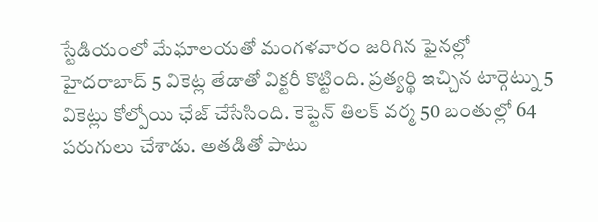స్టేడియంలో మేఘాలయతో మంగళవారం జరిగిన ఫైనల్లో హైదరాబాద్ 5 వికెట్ల తేడాతో విక్టరీ కొట్టింది. ప్రత్యర్థి ఇచ్చిన టార్గెట్ను 5 వికెట్లు కోల్పోయి ఛేజ్ చేసేసింది. కెప్టెన్ తిలక్ వర్మ 50 బంతుల్లో 64 పరుగులు చేశాడు. అతడితో పాటు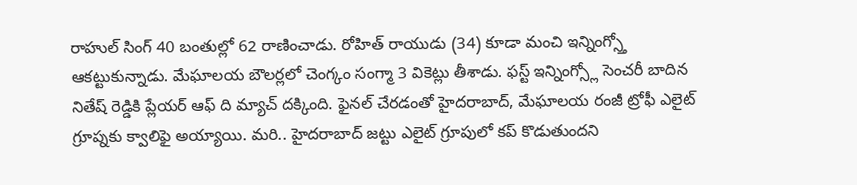రాహుల్ సింగ్ 40 బంతుల్లో 62 రాణించాడు. రోహిత్ రాయుడు (34) కూడా మంచి ఇన్నింగ్స్తో ఆకట్టుకున్నాడు. మేఘాలయ బౌలర్లలో చెంగ్కం సంగ్మా 3 వికెట్లు తీశాడు. ఫస్ట్ ఇన్నింగ్స్లో సెంచరీ బాదిన నితేష్ రెడ్డికి ప్లేయర్ ఆఫ్ ది మ్యాచ్ దక్కింది. ఫైనల్ చేరడంతో హైదరాబాద్, మేఘాలయ రంజీ ట్రోఫీ ఎలైట్ గ్రూప్నకు క్వాలిఫై అయ్యాయి. మరి.. హైదరాబాద్ జట్టు ఎలైట్ గ్రూపులో కప్ కొడుతుందని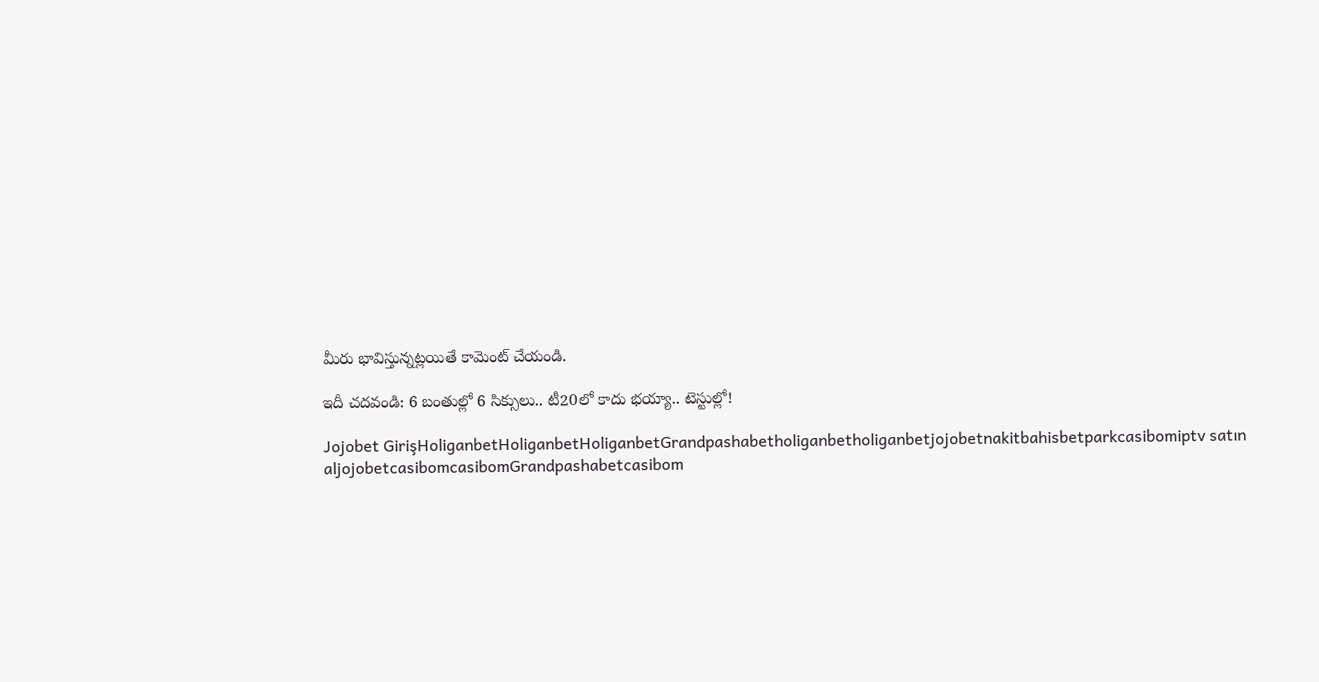మీరు భావిస్తున్నట్లయితే కామెంట్ చేయండి.

ఇదీ చదవండి: 6 బంతుల్లో 6 సిక్సులు.. టీ20లో కాదు భయ్యా.. టెస్టుల్లో!

Jojobet GirişHoliganbetHoliganbetHoliganbetGrandpashabetholiganbetholiganbetjojobetnakitbahisbetparkcasibomiptv satın aljojobetcasibomcasibomGrandpashabetcasibom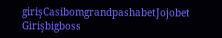girişCasibomgrandpashabetJojobet Girişbigboss